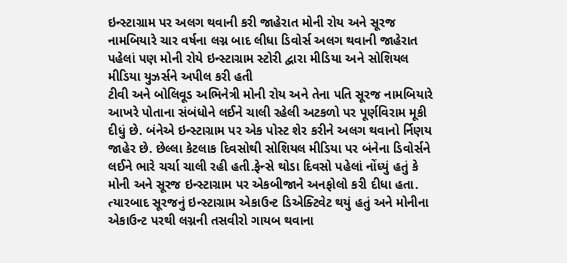ઇન્સ્ટાગ્રામ પર અલગ થવાની કરી જાહેરાત મોની રોય અને સૂરજ નામબિયારે ચાર વર્ષના લગ્ન બાદ લીધા ડિવોર્સ અલગ થવાની જાહેરાત પહેલાં પણ મોની રોયે ઇન્સ્ટાગ્રામ સ્ટોરી દ્વારા મીડિયા અને સોશિયલ મીડિયા યુઝર્સને અપીલ કરી હતી
ટીવી અને બોલિવૂડ અભિનેત્રી મોની રોય અને તેના પતિ સૂરજ નામબિયારે આખરે પોતાના સંબંધોને લઈને ચાલી રહેલી અટકળો પર પૂર્ણવિરામ મૂકી દીધું છે. બંનેએ ઇન્સ્ટાગ્રામ પર એક પોસ્ટ શેર કરીને અલગ થવાનો ર્નિણય જાહેર છે. છેલ્લા કેટલાક દિવસોથી સોશિયલ મીડિયા પર બંનેના ડિવોર્સને લઈને ભારે ચર્ચા ચાલી રહી હતી.ફેન્સે થોડા દિવસો પહેલાં નોંધ્યું હતું કે મોની અને સૂરજ ઇન્સ્ટાગ્રામ પર એકબીજાને અનફોલો કરી દીધા હતા. ત્યારબાદ સૂરજનું ઇન્સ્ટાગ્રામ એકાઉન્ટ ડિએક્ટિવેટ થયું હતું અને મોનીના એકાઉન્ટ પરથી લગ્નની તસવીરો ગાયબ થવાના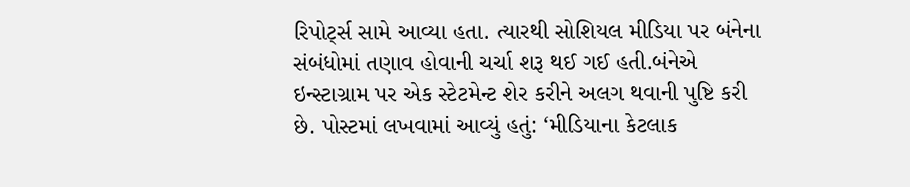રિપોર્ટ્સ સામે આવ્યા હતા. ત્યારથી સોશિયલ મીડિયા પર બંનેના સંબંધોમાં તણાવ હોવાની ચર્ચા શરૂ થઈ ગઈ હતી.બંનેએ ઇન્સ્ટાગ્રામ પર એક સ્ટેટમેન્ટ શેર કરીને અલગ થવાની પુષ્ટિ કરી છે. પોસ્ટમાં લખવામાં આવ્યું હતું: ‘મીડિયાના કેટલાક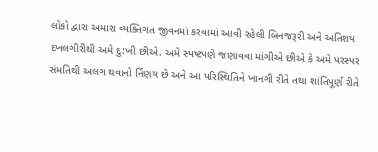લોકો દ્વારા અમારા વ્યક્તિગત જીવનમાં કરવામાં આવી રહેલી બિનજરૂરી અને અતિશય દખલગીરીથી અમે દુ:ખી છીએ. અમે સ્પષ્ટપણે જણાવવા માંગીએ છીએ કે અમે પરસ્પર સંમતિથી અલગ થવાનો ર્નિણય છે અને આ પરિસ્થિતિને ખાનગી રીતે તથા શાંતિપૂર્ણ રીતે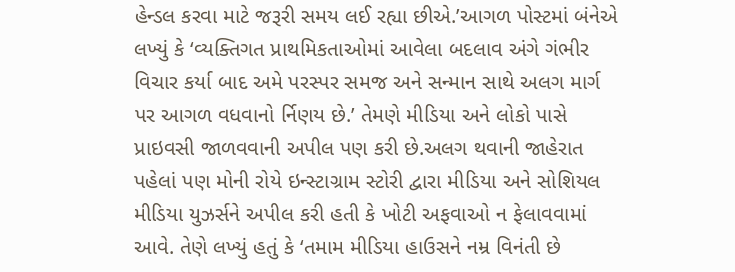હેન્ડલ કરવા માટે જરૂરી સમય લઈ રહ્યા છીએ.’આગળ પોસ્ટમાં બંનેએ લખ્યું કે ‘વ્યક્તિગત પ્રાથમિકતાઓમાં આવેલા બદલાવ અંગે ગંભીર વિચાર કર્યા બાદ અમે પરસ્પર સમજ અને સન્માન સાથે અલગ માર્ગ પર આગળ વધવાનો ર્નિણય છે.’ તેમણે મીડિયા અને લોકો પાસે પ્રાઇવસી જાળવવાની અપીલ પણ કરી છે.અલગ થવાની જાહેરાત પહેલાં પણ મોની રોયે ઇન્સ્ટાગ્રામ સ્ટોરી દ્વારા મીડિયા અને સોશિયલ મીડિયા યુઝર્સને અપીલ કરી હતી કે ખોટી અફવાઓ ન ફેલાવવામાં આવે. તેણે લખ્યું હતું કે ‘તમામ મીડિયા હાઉસને નમ્ર વિનંતી છે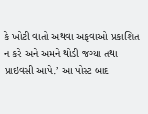કે ખોટી વાતો અથવા અફવાઓ પ્રકાશિત ન કરે અને અમને થોડી જગ્યા તથા પ્રાઇવસી આપે.’ આ પોસ્ટ બાદ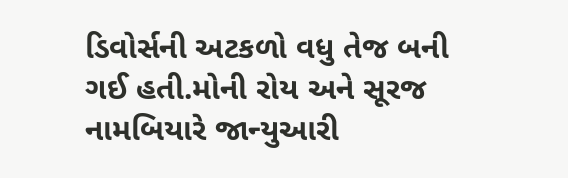ડિવોર્સની અટકળો વધુ તેજ બની ગઈ હતી.મોની રોય અને સૂરજ નામબિયારે જાન્યુઆરી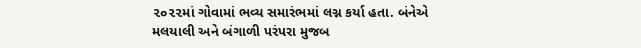૨૦૨૨માં ગોવામાં ભવ્ય સમારંભમાં લગ્ન કર્યા હતા. બંનેએ મલયાલી અને બંગાળી પરંપરા મુજબ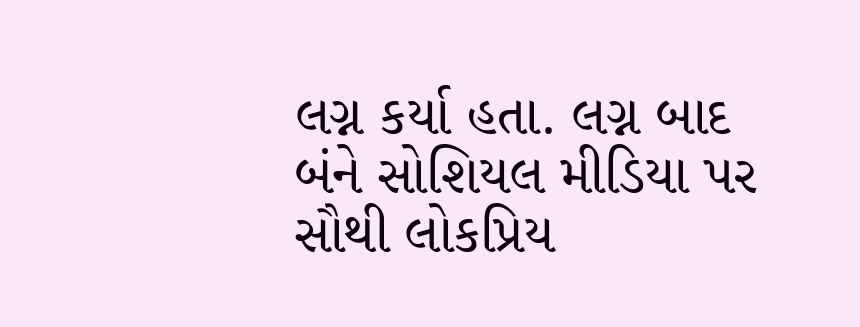લગ્ન કર્યા હતા. લગ્ન બાદ બંને સોશિયલ મીડિયા પર સૌથી લોકપ્રિય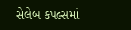સેલેબ કપલ્સમાં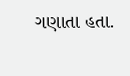ગણાતા હતા.